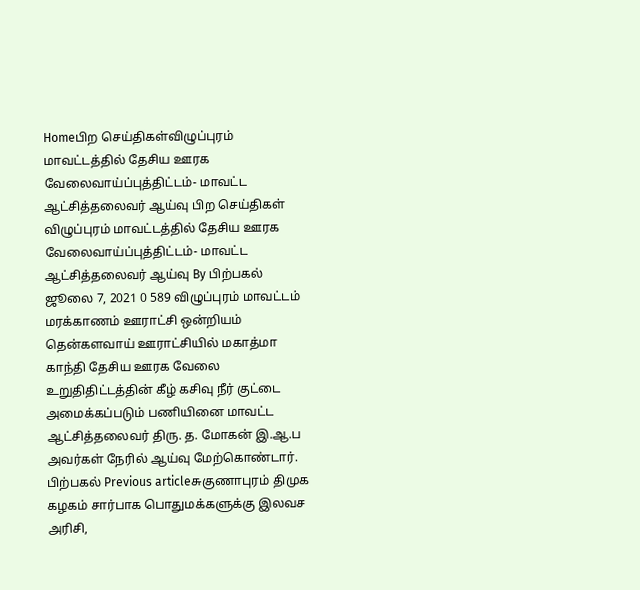Homeபிற செய்திகள்விழுப்புரம் மாவட்டத்தில் தேசிய ஊரக வேலைவாய்ப்புத்திட்டம்- மாவட்ட ஆட்சித்தலைவர் ஆய்வு பிற செய்திகள் விழுப்புரம் மாவட்டத்தில் தேசிய ஊரக வேலைவாய்ப்புத்திட்டம்- மாவட்ட ஆட்சித்தலைவர் ஆய்வு By பிற்பகல் ஜூலை 7, 2021 0 589 விழுப்புரம் மாவட்டம் மரக்காணம் ஊராட்சி ஒன்றியம் தென்களவாய் ஊராட்சியில் மகாத்மா காந்தி தேசிய ஊரக வேலை உறுதிதிட்டத்தின் கீழ் கசிவு நீர் குட்டை அமைக்கப்படும் பணியினை மாவட்ட ஆட்சித்தலைவர் திரு. த. மோகன் இ.ஆ.ப அவர்கள் நேரில் ஆய்வு மேற்கொண்டார். பிற்பகல் Previous articleசுகுணாபுரம் திமுக கழகம் சார்பாக பொதுமக்களுக்கு இலவச அரிசி,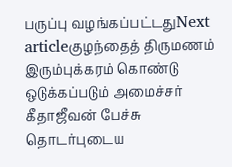பருப்பு வழங்கப்பட்டதுNext articleகுழந்தைத் திருமணம் இரும்புக்கரம் கொண்டு ஒடுக்கப்படும் அமைச்சர் கீதாஜீவன் பேச்சு தொடர்புடைய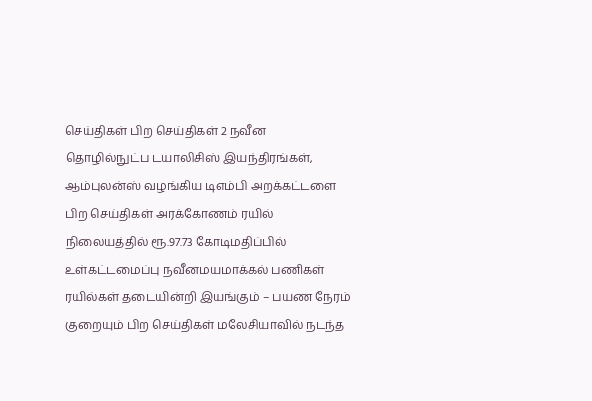செய்திகள் பிற செய்திகள் 2 நவீன தொழில்நுட்ப டயாலிசிஸ் இயந்திரங்கள், ஆம்புலன்ஸ் வழங்கிய டிஎம்பி அறக்கட்டளை பிற செய்திகள் அரக்கோணம் ரயில் நிலையத்தில் ரூ.97.73 கோடிமதிப்பில் உள்கட்டமைப்பு நவீனமயமாக்கல் பணிகள் ரயில்கள் தடையின்றி இயங்கும் – பயண நேரம் குறையும் பிற செய்திகள் மலேசியாவில் நடந்த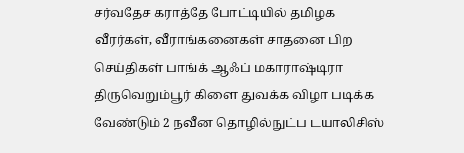சர்வதேச கராத்தே போட்டியில் தமிழக வீரர்கள், வீராங்கனைகள் சாதனை பிற செய்திகள் பாங்க் ஆஃப் மகாராஷ்டிரா திருவெறும்பூர் கிளை துவக்க விழா படிக்க வேண்டும் 2 நவீன தொழில்நுட்ப டயாலிசிஸ்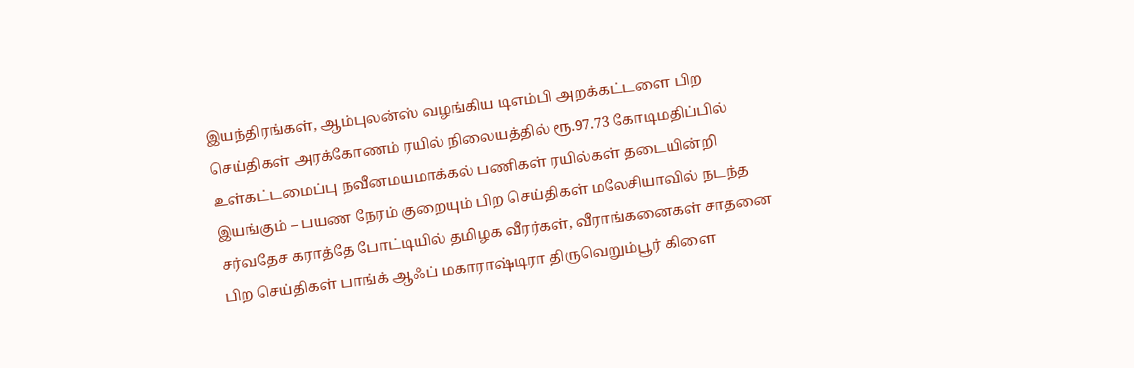இயந்திரங்கள், ஆம்புலன்ஸ் வழங்கிய டிஎம்பி அறக்கட்டளை பிற செய்திகள் அரக்கோணம் ரயில் நிலையத்தில் ரூ.97.73 கோடிமதிப்பில் உள்கட்டமைப்பு நவீனமயமாக்கல் பணிகள் ரயில்கள் தடையின்றி இயங்கும் – பயண நேரம் குறையும் பிற செய்திகள் மலேசியாவில் நடந்த சர்வதேச கராத்தே போட்டியில் தமிழக வீரர்கள், வீராங்கனைகள் சாதனை பிற செய்திகள் பாங்க் ஆஃப் மகாராஷ்டிரா திருவெறும்பூர் கிளை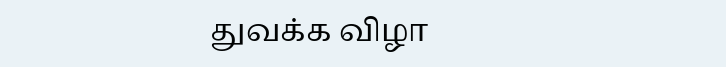துவக்க விழா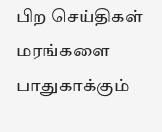பிற செய்திகள் மரங்களை பாதுகாக்கும்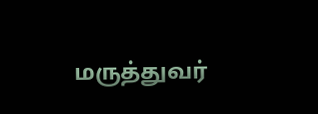மருத்துவர்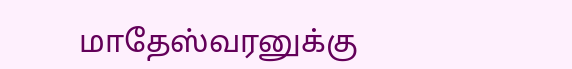மாதேஸ்வரனுக்கு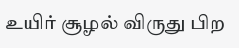உயிர் சூழல் விருது பிற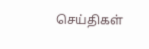செய்திகள்